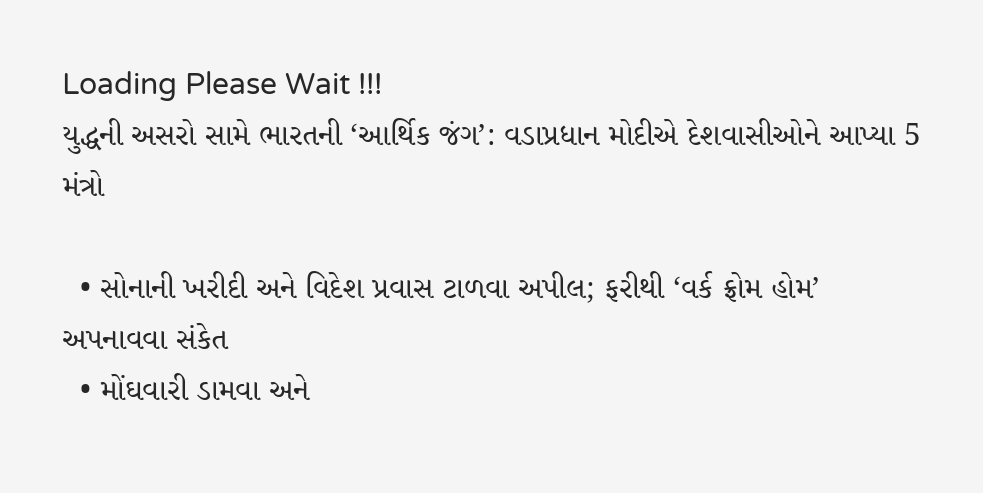Loading Please Wait !!!
યુદ્ધની અસરો સામે ભારતની ‘આર્થિક જંગ’: વડાપ્રધાન મોદીએ દેશવાસીઓને આપ્યા 5 મંત્રો

  • સોનાની ખરીદી અને વિદેશ પ્રવાસ ટાળવા અપીલ; ફરીથી ‘વર્ક ફ્રોમ હોમ’ અપનાવવા સંકેત
  • મોંઘવારી ડામવા અને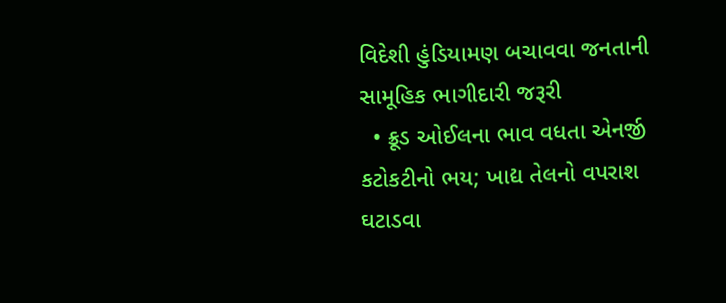વિદેશી હુંડિયામણ બચાવવા જનતાની સામૂહિક ભાગીદારી જરૂરી
  • ક્રૂડ ઓઈલના ભાવ વધતા એનર્જી કટોકટીનો ભય; ખાદ્ય તેલનો વપરાશ ઘટાડવા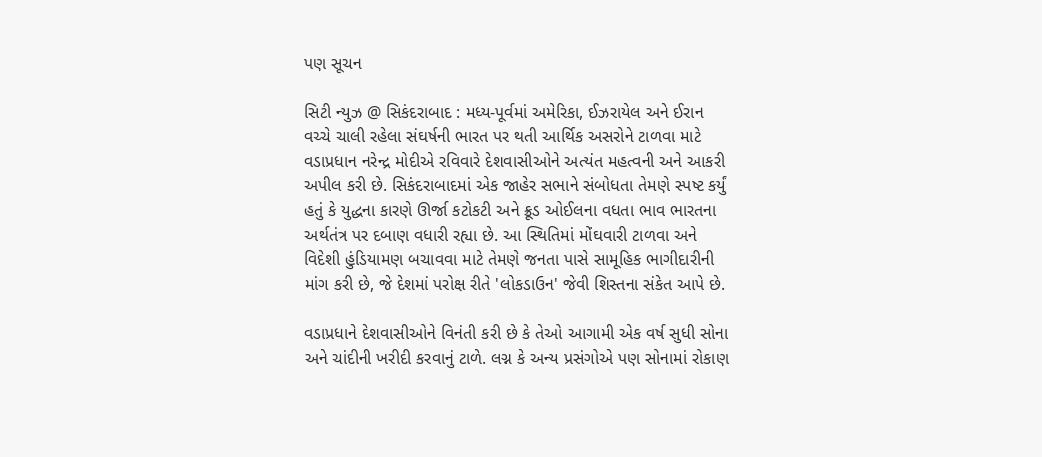પણ સૂચન

સિટી ન્યુઝ @ સિકંદરાબાદ : મધ્ય-પૂર્વમાં અમેરિકા, ઈઝરાયેલ અને ઈરાન વચ્ચે ચાલી રહેલા સંઘર્ષની ભારત પર થતી આર્થિક અસરોને ટાળવા માટે વડાપ્રધાન નરેન્દ્ર મોદીએ રવિવારે દેશવાસીઓને અત્યંત મહત્વની અને આકરી અપીલ કરી છે. સિકંદરાબાદમાં એક જાહેર સભાને સંબોધતા તેમણે સ્પષ્ટ કર્યું હતું કે યુદ્ધના કારણે ઊર્જા કટોકટી અને ક્રૂડ ઓઈલના વધતા ભાવ ભારતના અર્થતંત્ર પર દબાણ વધારી રહ્યા છે. આ સ્થિતિમાં મોંઘવારી ટાળવા અને વિદેશી હુંડિયામણ બચાવવા માટે તેમણે જનતા પાસે સામૂહિક ભાગીદારીની માંગ કરી છે, જે દેશમાં પરોક્ષ રીતે 'લોકડાઉન' જેવી શિસ્તના સંકેત આપે છે.

વડાપ્રધાને દેશવાસીઓને વિનંતી કરી છે કે તેઓ આગામી એક વર્ષ સુધી સોના અને ચાંદીની ખરીદી કરવાનું ટાળે. લગ્ન કે અન્ય પ્રસંગોએ પણ સોનામાં રોકાણ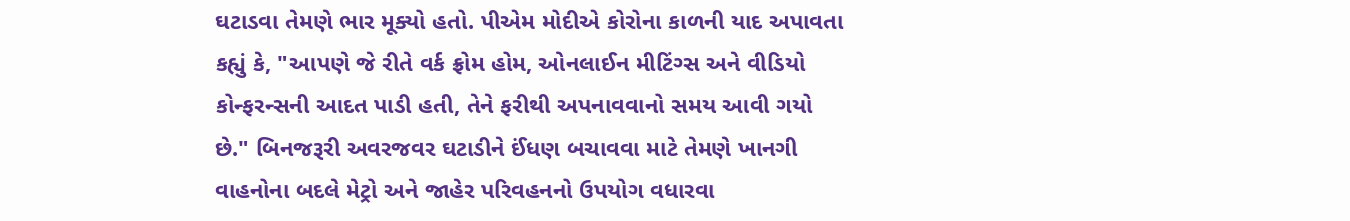ઘટાડવા તેમણે ભાર મૂક્યો હતો. પીએમ મોદીએ કોરોના કાળની યાદ અપાવતા કહ્યું કે, "આપણે જે રીતે વર્ક ફ્રોમ હોમ, ઓનલાઈન મીટિંગ્સ અને વીડિયો કોન્ફરન્સની આદત પાડી હતી, તેને ફરીથી અપનાવવાનો સમય આવી ગયો છે." બિનજરૂરી અવરજવર ઘટાડીને ઈંધણ બચાવવા માટે તેમણે ખાનગી વાહનોના બદલે મેટ્રો અને જાહેર પરિવહનનો ઉપયોગ વધારવા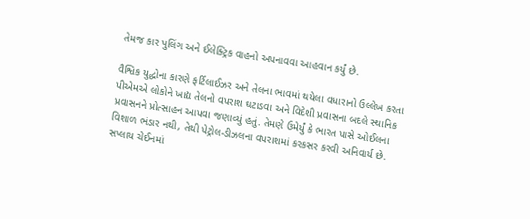તેમજ કાર પુલિંગ અને ઈલેક્ટ્રિક વાહનો અપનાવવા આહવાન કર્યું છે.

વૈશ્વિક યુદ્ધોના કારણે ફર્ટિલાઈઝર અને તેલના ભાવમાં થયેલા વધારાનો ઉલ્લેખ કરતા પીએમએ લોકોને ખાદ્ય તેલનો વપરાશ ઘટાડવા અને વિદેશી પ્રવાસના બદલે સ્થાનિક પ્રવાસનને પ્રોત્સાહન આપવા જણાવ્યું હતું. તેમણે ઉમેર્યું કે ભારત પાસે ઓઈલના વિશાળ ભંડાર નથી, તેથી પેટ્રોલ-ડીઝલના વપરાશમાં કરકસર કરવી અનિવાર્ય છે. સપ્લાય ચેઈનમાં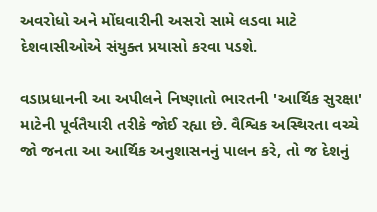અવરોધો અને મોંઘવારીની અસરો સામે લડવા માટે દેશવાસીઓએ સંયુક્ત પ્રયાસો કરવા પડશે.

વડાપ્રધાનની આ અપીલને નિષ્ણાતો ભારતની 'આર્થિક સુરક્ષા' માટેની પૂર્વતૈયારી તરીકે જોઈ રહ્યા છે. વૈશ્વિક અસ્થિરતા વચ્ચે જો જનતા આ આર્થિક અનુશાસનનું પાલન કરે, તો જ દેશનું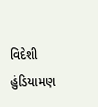વિદેશી હુંડિયામણ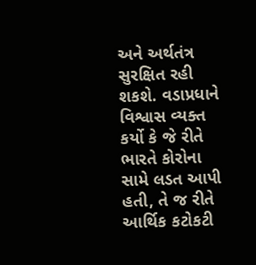અને અર્થતંત્ર સુરક્ષિત રહી શકશે. વડાપ્રધાને વિશ્વાસ વ્યક્ત કર્યો કે જે રીતે ભારતે કોરોના સામે લડત આપી હતી, તે જ રીતે આર્થિક કટોકટી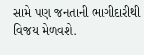સામે પણ જનતાની ભાગીદારીથી વિજય મેળવશે.